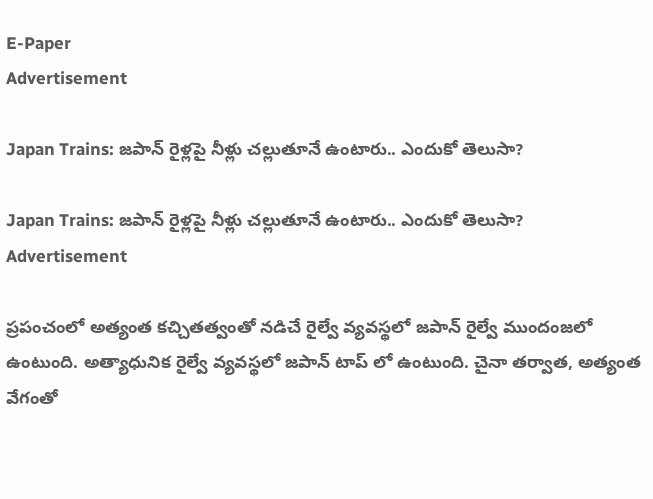E-Paper
Advertisement

Japan Trains: జపాన్ రైళ్లపై నీళ్లు చల్లుతూనే ఉంటారు.. ఎందుకో తెలుసా?

Japan Trains: జపాన్ రైళ్లపై నీళ్లు చల్లుతూనే ఉంటారు.. ఎందుకో తెలుసా?
Advertisement

ప్రపంచంలో అత్యంత కచ్చితత్వంతో నడిచే రైల్వే వ్యవస్థలో జపాన్ రైల్వే ముందంజలో ఉంటుంది. అత్యాధునిక రైల్వే వ్యవస్థలో జపాన్ టాప్ లో ఉంటుంది. చైనా తర్వాత, అత్యంత వేగంతో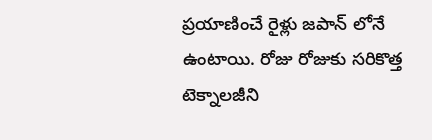ప్రయాణించే రైళ్లు జపాన్ లోనే ఉంటాయి. రోజు రోజుకు సరికొత్త టెక్నాలజీని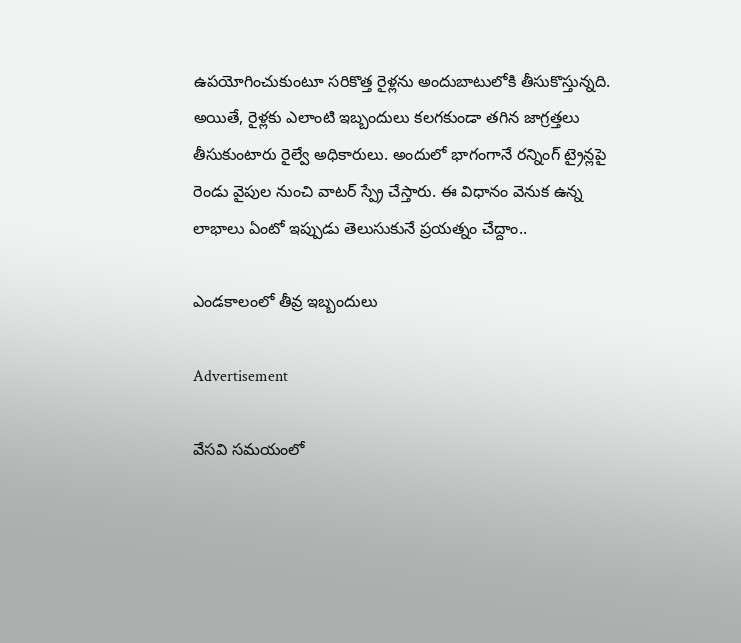ఉపయోగించుకుంటూ సరికొత్త రైళ్లను అందుబాటులోకి తీసుకొస్తున్నది. అయితే, రైళ్లకు ఎలాంటి ఇబ్బందులు కలగకుండా తగిన జాగ్రత్తలు తీసుకుంటారు రైల్వే అధికారులు. అందులో భాగంగానే రన్నింగ్ ట్రైన్లపై రెండు వైపుల నుంచి వాటర్ స్ప్రే చేస్తారు. ఈ విధానం వెనుక ఉన్న లాభాలు ఏంటో ఇప్పుడు తెలుసుకునే ప్రయత్నం చేద్దాం..

ఎండకాలంలో తీవ్ర ఇబ్బందులు

Advertisement

వేసవి సమయంలో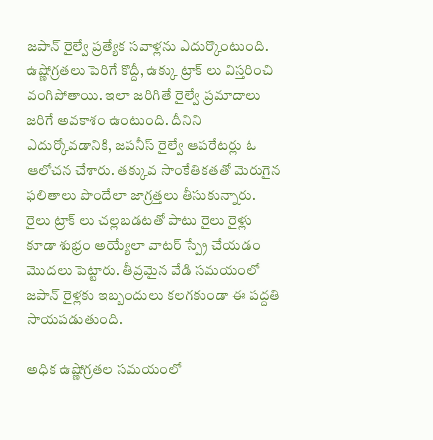జపాన్ రైల్వే ప్రత్యేక సవాళ్లను ఎదుర్కొంటుంది. ఉష్ణోగ్రతలు పెరిగే కొద్దీ, ఉక్కు ట్రాక్‌ లు విస్తరించి వంగిపోతాయి. ఇలా జరిగితే రైల్వే ప్రమాదాలు జరిగే అవకాశం ఉంటుంది. దీనిని ఎదుర్కోవడానికి, జపనీస్ రైల్వే ఆపరేటర్లు ఓ ఆలోచన చేశారు. తక్కువ సాంకేతికతతో మెరుగైన ఫలితాలు పొందేలా జాగ్రత్తలు తీసుకున్నారు. రైలు ట్రాక్ లు చల్లబడటతో పాటు రైలు రైళ్లు కూడా శుభ్రం అయ్యేలా వాటర్ స్ప్రే చేయడం మొదలు పెట్టారు. తీవ్రమైన వేడి సమయంలో జపాన్ రైళ్లకు ఇబ్బందులు కలగకుండా ఈ పద్దతి సాయపడుతుంది.

అధిక ఉష్ణోగ్రతల సమయంలో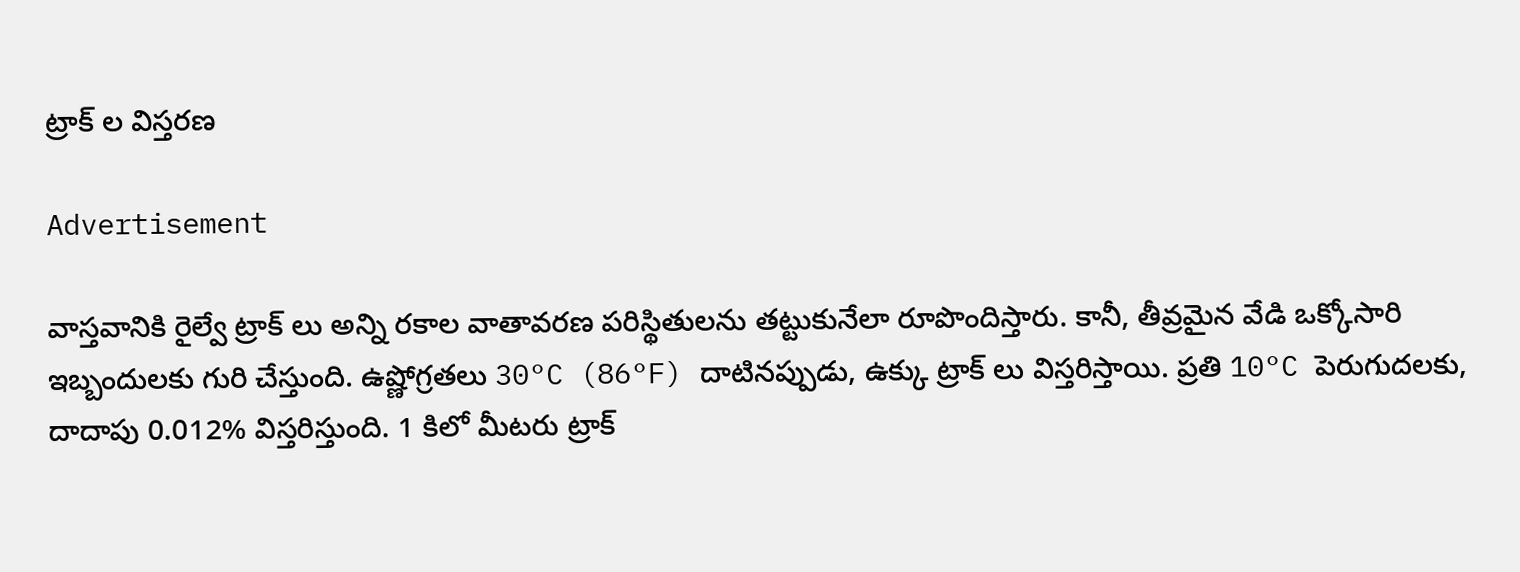ట్రాక్ ల విస్తరణ

Advertisement

వాస్తవానికి రైల్వే ట్రాక్ లు అన్ని రకాల వాతావరణ పరిస్థితులను తట్టుకునేలా రూపొందిస్తారు. కానీ, తీవ్రమైన వేడి ఒక్కోసారి ఇబ్బందులకు గురి చేస్తుంది. ఉష్ణోగ్రతలు 30°C (86°F) దాటినప్పుడు, ఉక్కు ట్రాక్ లు విస్తరిస్తాయి. ప్రతి 10°C పెరుగుదలకు,  దాదాపు 0.012% విస్తరిస్తుంది. 1 కిలో మీటరు ట్రాక్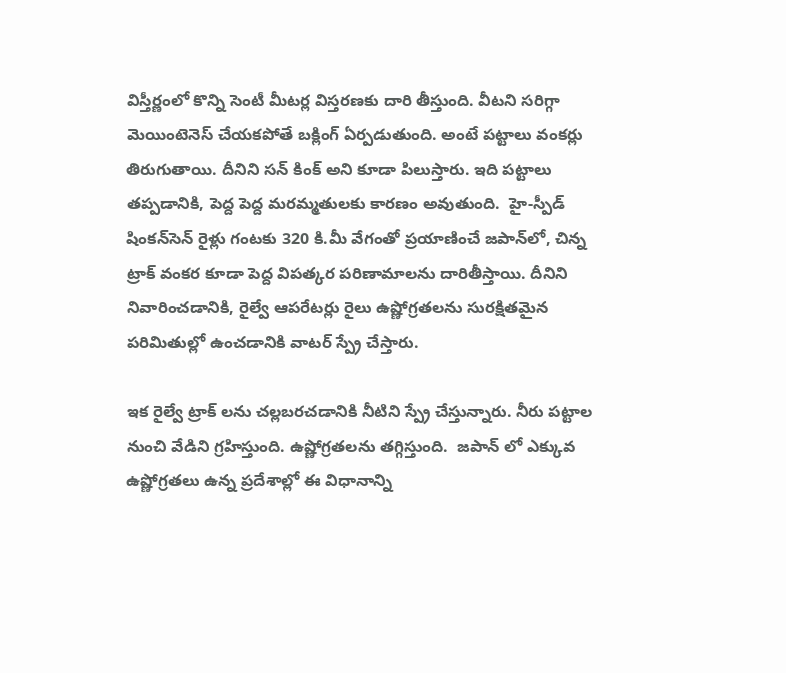విస్తీర్ణంలో కొన్ని సెంటీ మీటర్ల విస్తరణకు దారి తీస్తుంది. వీటని సరిగ్గా మెయింటెనెస్ చేయకపోతే బక్లింగ్ ఏర్పడుతుంది. అంటే పట్టాలు వంకర్లు తిరుగుతాయి. దీనిని సన్ కింక్ అని కూడా పిలుస్తారు. ఇది పట్టాలు తప్పడానికి, పెద్ద పెద్ద మరమ్మతులకు కారణం అవుతుంది.  హై-స్పీడ్ షింకన్‌సెన్ రైళ్లు గంటకు 320 కి.మీ వేగంతో ప్రయాణించే జపాన్‌లో, చిన్న ట్రాక్ వంకర కూడా పెద్ద విపత్కర పరిణామాలను దారితీస్తాయి. దీనిని నివారించడానికి, రైల్వే ఆపరేటర్లు రైలు ఉష్ణోగ్రతలను సురక్షితమైన పరిమితుల్లో ఉంచడానికి వాటర్ స్ప్రే చేస్తారు.

ఇక రైల్వే ట్రాక్‌ లను చల్లబరచడానికి నీటిని స్ప్రే చేస్తున్నారు. నీరు పట్టాల నుంచి వేడిని గ్రహిస్తుంది. ఉష్ణోగ్రతలను తగ్గిస్తుంది.  జపాన్ లో ఎక్కువ ఉష్ణోగ్రతలు ఉన్న ప్రదేశాల్లో ఈ విధానాన్ని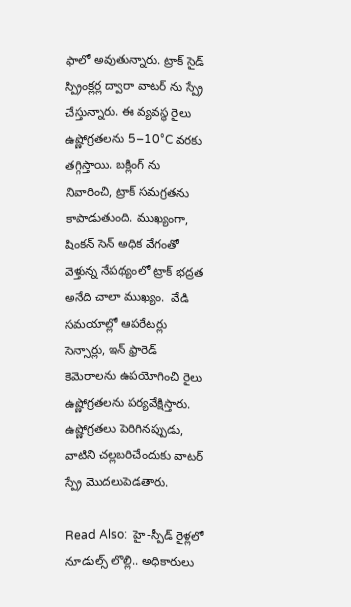ఫాలో అవుతున్నారు. ట్రాక్‌ సైడ్ స్ప్రింక్లర్ల ద్వారా వాటర్ ను స్ప్రే చేస్తున్నారు. ఈ వ్యవస్థ రైలు ఉష్ణోగ్రతలను 5–10°C వరకు తగ్గిస్తాయి. బక్లింగ్‌ ను నివారించి, ట్రాక్ సమగ్రతను కాపాడుతుంది. ముఖ్యంగా, షింకన్‌ సెన్ అధిక వేగంతో వెళ్తున్న నేపథ్యంలో ట్రాక్ భద్రత అనేది చాలా ముఖ్యం.  వేడి సమయాల్లో ఆపరేటర్లు సెన్సార్లు, ఇన్‌ ఫ్రారెడ్ కెమెరాలను ఉపయోగించి రైలు ఉష్ణోగ్రతలను పర్యవేక్షిస్తారు. ఉష్ణోగ్రతలు పెరిగినప్పుడు, వాటిని చల్లబరిచేందుకు వాటర్ స్ప్రే మొదలుపెడతారు.

Read Also:  హై-స్పీడ్ రైళ్లలో నూడుల్స్ లొల్లి.. అధికారులు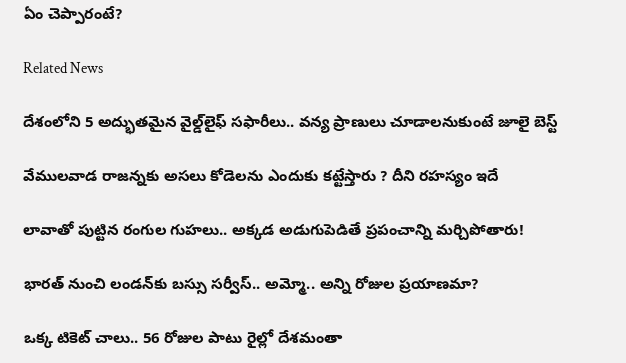ఏం చెప్పారంటే?

Related News

దేశంలోని 5 అద్భుతమైన వైల్డ్‌లైఫ్ సఫారీలు.. వన్య ప్రాణులు చూడాలనుకుంటే జూలై బెస్ట్

వేముల‌వాడ రాజ‌న్న‌కు అస‌లు కోడెలను ఎందుకు క‌ట్టేస్తారు ? దీని ర‌హ‌స్యం ఇదే

లావాతో పుట్టిన రంగుల గుహలు.. అక్కడ అడుగుపెడితే ప్రపంచాన్ని మర్చిపోతారు!

భారత్ నుంచి లండన్‌కు బస్సు సర్వీస్.. అమ్మో.. అన్ని రోజుల ప్రయాణమా?

ఒక్క టికెట్ చాలు.. 56 రోజుల పాటు రైల్లో దేశమంతా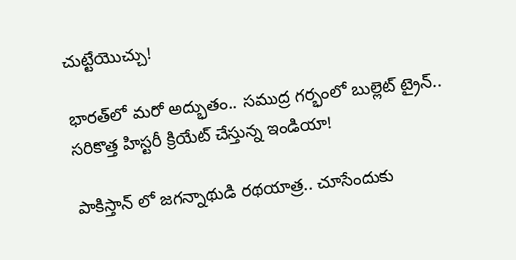చుట్టేయొచ్చు!

భారత్‌లో మరో అద్భుతం.. సముద్ర గర్భంలో బుల్లెట్ ట్రైన్.. సరికొత్త హిస్టరీ క్రియేట్ చేస్తున్న ఇండియా!

పాకిస్తాన్ లో జగన్నాథుడి రథయాత్ర.. చూసేందుకు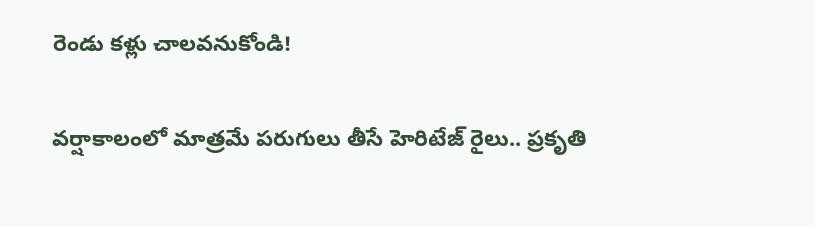రెండు కళ్లు చాలవనుకోండి!

వర్షాకాలంలో మాత్రమే పరుగులు తీసే హెరిటేజ్ రైలు.. ప్రకృతి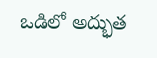ఒడిలో అద్భుత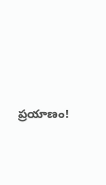ప్రయాణం!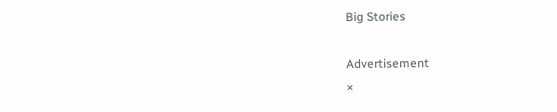Big Stories

Advertisement
×